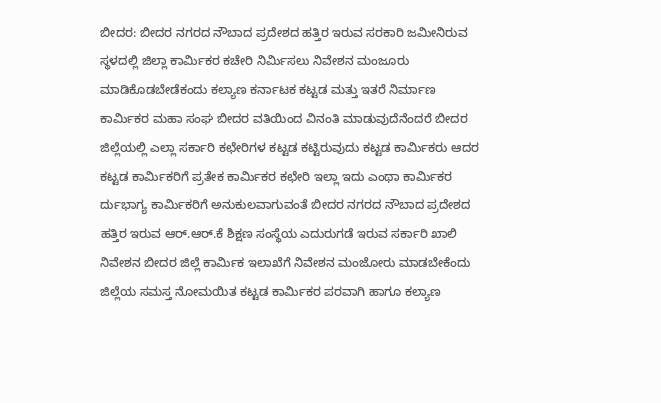ಬೀದರ: ಬೀದರ ನಗರದ ನೌಬಾದ ಪ್ರದೇಶದ ಹತ್ತಿರ ಇರುವ ಸರಕಾರಿ ಜಮೀನಿರುವ ಸ್ಥಳದಲ್ಲಿ ಜಿಲ್ಲಾ ಕಾರ್ಮಿಕರ ಕಚೇರಿ ನಿರ್ಮಿಸಲು ನಿವೇಶನ ಮಂಜೂರು ಮಾಡಿಕೊಡಬೇಡೆಕಂದು ಕಲ್ಯಾಣ ಕರ್ನಾಟಕ ಕಟ್ಟಡ ಮತ್ತು ಇತರೆ ನಿರ್ಮಾಣ ಕಾರ್ಮಿಕರ ಮಹಾ ಸಂಘ ಬೀದರ ವತಿಯಿಂದ ವಿನಂತಿ ಮಾಡುವುದೆನೆಂದರೆ ಬೀದರ ಜಿಲ್ಲೆಯಲ್ಲಿ ಎಲ್ಲಾ ಸರ್ಕಾರಿ ಕಛೇರಿಗಳ ಕಟ್ಟಡ ಕಟ್ಟಿರುವುದು ಕಟ್ಟಡ ಕಾರ್ಮಿಕರು ಆದರ ಕಟ್ಟಡ ಕಾರ್ಮಿಕರಿಗೆ ಪ್ರತೇಕ ಕಾರ್ಮಿಕರ ಕಛೇರಿ ಇಲ್ಲಾ ಇದು ಎಂಥಾ ಕಾರ್ಮಿಕರ ರ್ದುಭಾಗ್ಯ ಕಾರ್ಮಿಕರಿಗೆ ಅನುಕುಲವಾಗುವಂತೆ ಬೀದರ ನಗರದ ನೌಬಾದ ಪ್ರದೇಶದ ಹತ್ತಿರ ಇರುವ ಆರ್.ಆರ್.ಕೆ ಶಿಕ್ಷಣ ಸಂಸ್ಥೆಯ ಎದುರುಗಡೆ ಇರುವ ಸರ್ಕಾರಿ ಖಾಲಿ ನಿವೇಶನ ಬೀದರ ಜಿಲ್ಲೆ ಕಾರ್ಮಿಕ ಇಲಾಖೆಗೆ ನಿವೇಶನ ಮಂಜೋರು ಮಾಡಬೇಕೆಂದು ಜಿಲ್ಲೆಯ ಸಮಸ್ತ ನೋಮಯಿತ ಕಟ್ಟಡ ಕಾರ್ಮಿಕರ ಪರವಾಗಿ ಹಾಗೂ ಕಲ್ಯಾಣ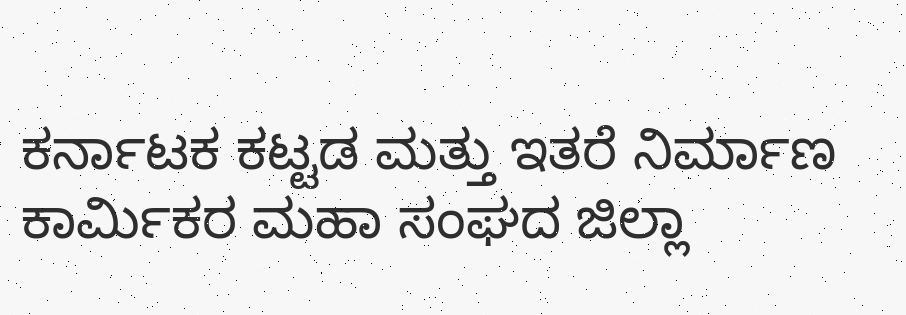ಕರ್ನಾಟಕ ಕಟ್ಟಡ ಮತ್ತು ಇತರೆ ನಿರ್ಮಾಣ ಕಾರ್ಮಿಕರ ಮಹಾ ಸಂಘದ ಜಿಲ್ಲಾ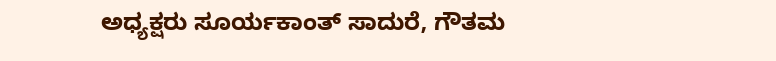ಅಧ್ಯಕ್ಷರು ಸೂರ್ಯಕಾಂತ್ ಸಾದುರೆ, ಗೌತಮ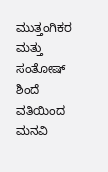ಮುತ್ತಂಗಿಕರ ಮತ್ತು ಸಂತೋಷ್ ಶಿಂದೆ ವತಿಯಿಂದ ಮನವಿ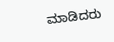ಮಾಡಿದರು